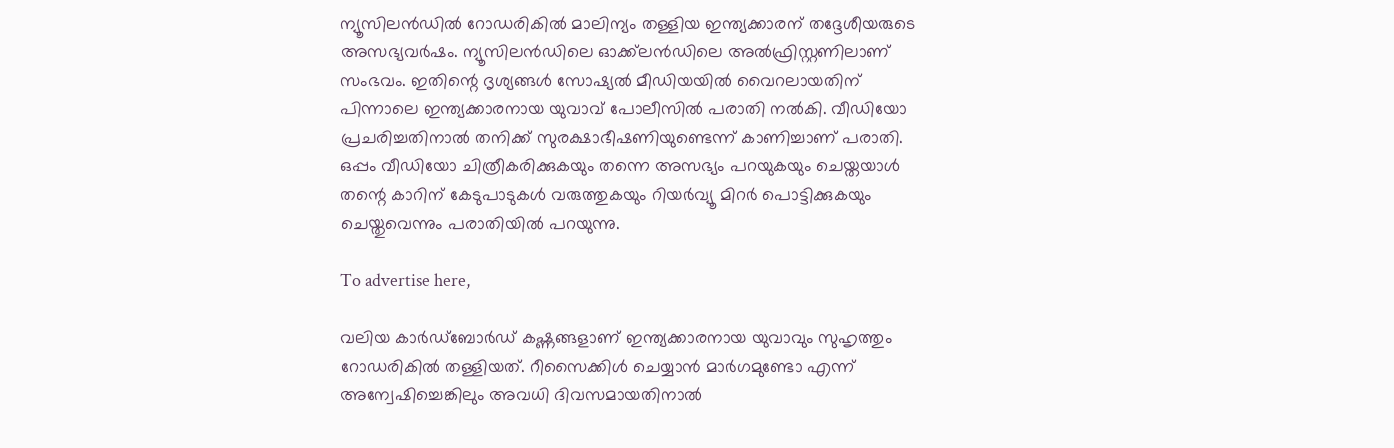ന്യൂസിലൻഡിൽ റോഡരികിൽ മാലിന്യം തള്ളിയ ഇന്ത്യക്കാരന് തദ്ദേശീയരുടെ അസഭ്യവർഷം. ന്യൂസിലൻഡിലെ ഓക്ക്‌ലൻഡിലെ അൽഫ്രിസ്റ്റണിലാണ് സംഭവം. ഇതിന്റെ ദൃശ്യങ്ങൾ സോഷ്യൽ മീഡിയയിൽ വൈറലായതിന് പിന്നാലെ ഇന്ത്യക്കാരനായ യുവാവ് പോലീസിൽ പരാതി നൽകി. വീഡിയോ പ്രചരിച്ചതിനാൽ തനിക്ക് സുരക്ഷാഭീഷണിയുണ്ടെന്ന് കാണിച്ചാണ് പരാതി. ഒപ്പം വീഡിയോ ചിത്രീകരിക്കുകയും തന്നെ അസഭ്യം പറയുകയും ചെയ്തയാൾ തന്റെ കാറിന് കേടുപാടുകൾ വരുത്തുകയും റിയർവ്യൂ മിറർ പൊട്ടിക്കുകയും ചെയ്തുവെന്നും പരാതിയിൽ പറയുന്നു.

To advertise here,

വലിയ കാർഡ്‌ബോർഡ് കഷ്ണങ്ങളാണ് ഇന്ത്യക്കാരനായ യുവാവും സുഹൃത്തും റോഡരികിൽ തള്ളിയത്. റീസൈക്കിൾ ചെയ്യാൻ മാർഗമുണ്ടോ എന്ന് അന്വേഷിച്ചെങ്കിലും അവധി ദിവസമായതിനാൽ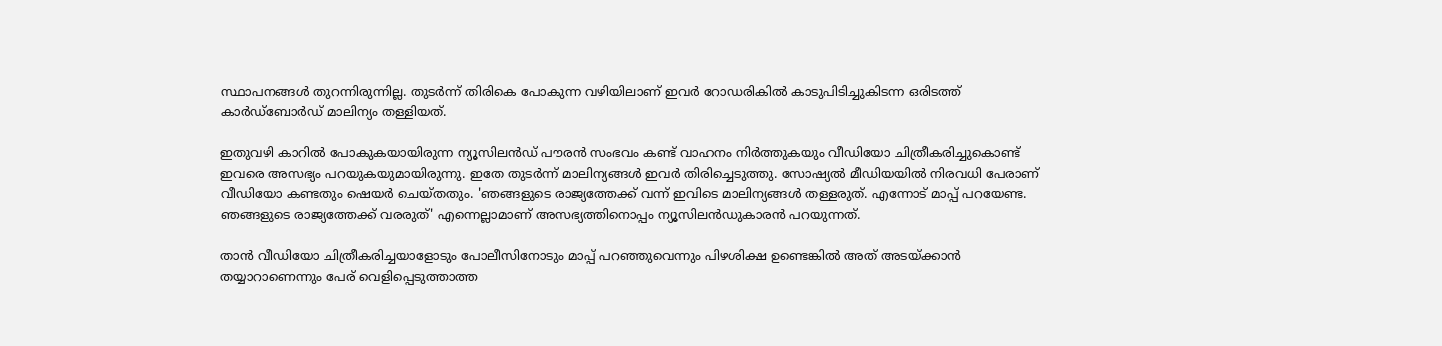സ്ഥാപനങ്ങൾ തുറന്നിരുന്നില്ല. തുടർന്ന് തിരികെ പോകുന്ന വഴിയിലാണ് ഇവർ റോഡരികിൽ കാടുപിടിച്ചുകിടന്ന ഒരിടത്ത് കാർഡ്‌ബോർഡ് മാലിന്യം തള്ളിയത്.

ഇതുവഴി കാറിൽ പോകുകയായിരുന്ന ന്യൂസിലൻഡ് പൗരൻ സംഭവം കണ്ട് വാഹനം നിർത്തുകയും വീഡിയോ ചിത്രീകരിച്ചുകൊണ്ട് ഇവരെ അസഭ്യം പറയുകയുമായിരുന്നു. ഇതേ തുടർന്ന് മാലിന്യങ്ങൾ ഇവർ തിരിച്ചെടുത്തു. സോഷ്യൽ മീഡിയയിൽ നിരവധി പേരാണ് വീഡിയോ കണ്ടതും ഷെയർ ചെയ്തതും. 'ഞങ്ങളുടെ രാജ്യത്തേക്ക് വന്ന് ഇവിടെ മാലിന്യങ്ങൾ തള്ളരുത്. എന്നോട് മാപ്പ് പറയേണ്ട. ഞങ്ങളുടെ രാജ്യത്തേക്ക് വരരുത്' എന്നെല്ലാമാണ് അസഭ്യത്തിനൊപ്പം ന്യൂസിലൻഡുകാരൻ പറയുന്നത്.

താൻ വീഡിയോ ചിത്രീകരിച്ചയാളോടും പോലീസിനോടും മാപ്പ് പറഞ്ഞുവെന്നും പിഴശിക്ഷ ഉണ്ടെങ്കിൽ അത് അടയ്ക്കാൻ തയ്യാറാണെന്നും പേര് വെളിപ്പെടുത്താത്ത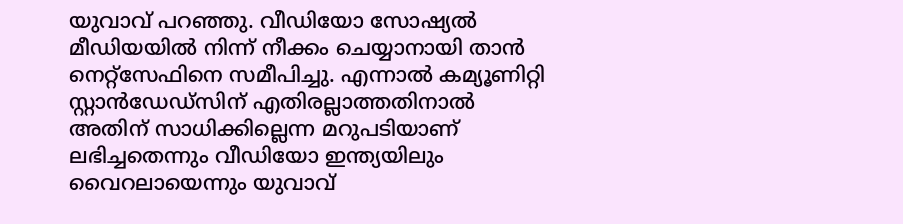യുവാവ് പറഞ്ഞു. വീഡിയോ സോഷ്യൽ മീഡിയയിൽ നിന്ന് നീക്കം ചെയ്യാനായി താൻ നെറ്റ്‌സേഫിനെ സമീപിച്ചു. എന്നാൽ കമ്യൂണിറ്റി സ്റ്റാൻഡേഡ്‌സിന് എതിരല്ലാത്തതിനാൽ അതിന് സാധിക്കില്ലെന്ന മറുപടിയാണ് ലഭിച്ചതെന്നും വീഡിയോ ഇന്ത്യയിലും വൈറലായെന്നും യുവാവ്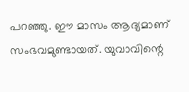പറഞ്ഞു. ഈ മാസം ആദ്യമാണ് സംഭവമുണ്ടായത്. യുവാവിന്റെ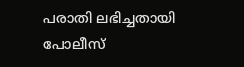പരാതി ലഭിച്ചതായി പോലീസ്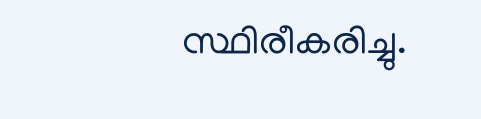സ്ഥിരീകരിച്ചു.